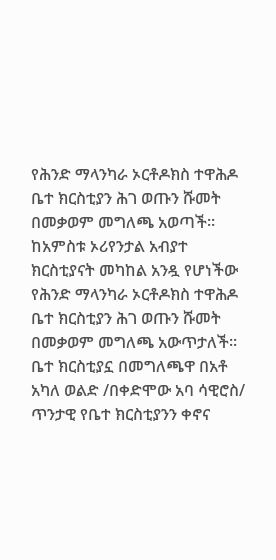የሕንድ ማላንካራ ኦርቶዶክስ ተዋሕዶ ቤተ ክርስቲያን ሕገ ወጡን ሹመት በመቃወም መግለጫ አወጣች። ከአምስቱ ኦሪየንታል አብያተ ክርስቲያናት መካከል አንዷ የሆነችው የሕንድ ማላንካራ ኦርቶዶክስ ተዋሕዶ ቤተ ክርስቲያን ሕገ ወጡን ሹመት በመቃወም መግለጫ አውጥታለች። ቤተ ክርስቲያኗ በመግለጫዋ በአቶ አካለ ወልድ /በቀድሞው አባ ሳዊሮስ/ ጥንታዊ የቤተ ክርስቲያንን ቀኖና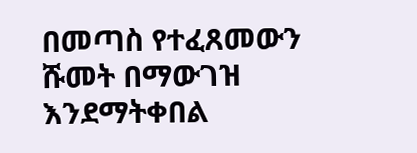በመጣስ የተፈጸመውን ሹመት በማውገዝ እንደማትቀበል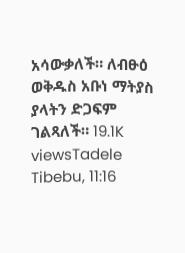አሳውቃለች። ለብፁዕ ወቅዱስ አቡነ ማትያስ ያላትን ድጋፍም ገልጻለች። 19.1K viewsTadele Tibebu, 11:16